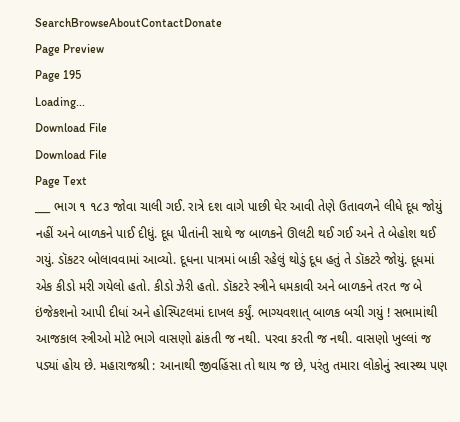SearchBrowseAboutContactDonate
Page Preview
Page 195
Loading...
Download File
Download File
Page Text
___ ભાગ ૧ ૧૮૩ જોવા ચાલી ગઈ. રાત્રે દશ વાગે પાછી ઘેર આવી તેણે ઉતાવળને લીધે દૂધ જોયું નહીં અને બાળકને પાઈ દીધું. દૂધ પીતાંની સાથે જ બાળકને ઊલટી થઈ ગઈ અને તે બેહોશ થઈ ગયું. ડૉકટર બોલાવવામાં આવ્યો. દૂધના પાત્રમાં બાકી રહેલું થોડું દૂધ હતું તે ડૉકટરે જોયું. દૂધમાં એક કીડો મરી ગયેલો હતો. કીડો ઝેરી હતો. ડૉકટરે સ્ત્રીને ધમકાવી અને બાળકને તરત જ બે ઇંજેકશનો આપી દીધાં અને હોસ્પિટલમાં દાખલ કર્યું. ભાગ્યવશાત્ બાળક બચી ગયું ! સભામાંથી આજકાલ સ્ત્રીઓ મોટે ભાગે વાસણો ઢાંકતી જ નથી. પરવા કરતી જ નથી. વાસણો ખુલ્લાં જ પડ્યાં હોય છે. મહારાજશ્રી : આનાથી જીવહિંસા તો થાય જ છે, પરંતુ તમારા લોકોનું સ્વાસ્થ્ય પણ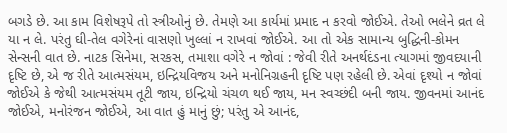બગડે છે. આ કામ વિશેષરૂપે તો સ્ત્રીઓનું છે. તેમણે આ કાર્યમાં પ્રમાદ ન કરવો જોઈએ. તેઓ ભલેને વ્રત લે યા ન લે. પરંતુ ઘી-તેલ વગેરેનાં વાસણો ખુલ્લાં ન રાખવાં જોઈએ. આ તો એક સામાન્ય બુદ્ધિની-કોમન સેન્સની વાત છે. નાટક સિનેમા, સરકસ, તમાશા વગેરે ન જોવાં : જેવી રીતે અનર્થદંડના ત્યાગમાં જીવદયાની દૃષ્ટિ છે, એ જ રીતે આત્મસંયમ, ઇન્દ્રિયવિજય અને મનોનિગ્રહની દૃષ્ટિ પણ રહેલી છે. એવાં દૃશ્યો ન જોવાં જોઈએ કે જેથી આત્મસંયમ તૂટી જાય, ઇન્દ્રિયો ચંચળ થઈ જાય, મન સ્વચ્છંદી બની જાય. જીવનમાં આનંદ જોઈએ, મનોરંજન જોઈએ, આ વાત હું માનું છું; પરંતુ એ આનંદ,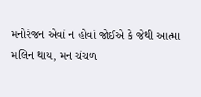મનોરંજન એવાં ન હોવાં જોઈએ કે જેથી આત્મા મલિન થાય, મન ચંચળ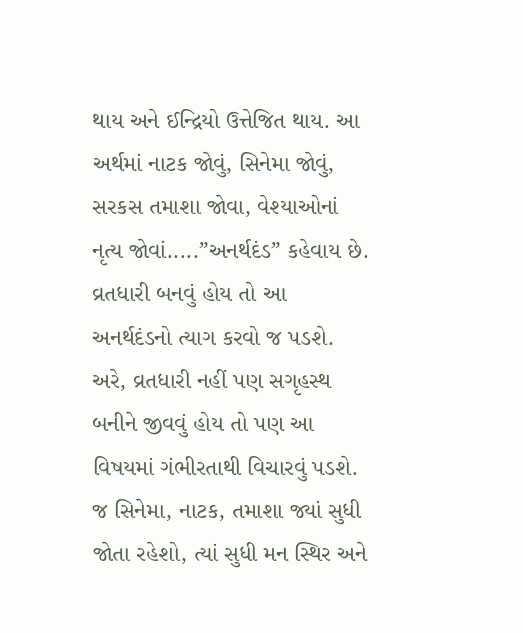થાય અને ઈન્દ્રિયો ઉત્તેજિત થાય. આ અર્થમાં નાટક જોવું, સિનેમા જોવું, સરકસ તમાશા જોવા, વેશ્યાઓનાં નૃત્ય જોવાં.....”અનર્થદંડ” કહેવાય છે. વ્રતધારી બનવું હોય તો આ અનર્થદંડનો ત્યાગ કરવો જ પડશે. અરે, વ્રતધારી નહીં પણ સગૃહસ્થ બનીને જીવવું હોય તો પણ આ વિષયમાં ગંભીરતાથી વિચારવું પડશે. જ સિનેમા, નાટક, તમાશા જ્યાં સુધી જોતા રહેશો, ત્યાં સુધી મન સ્થિર અને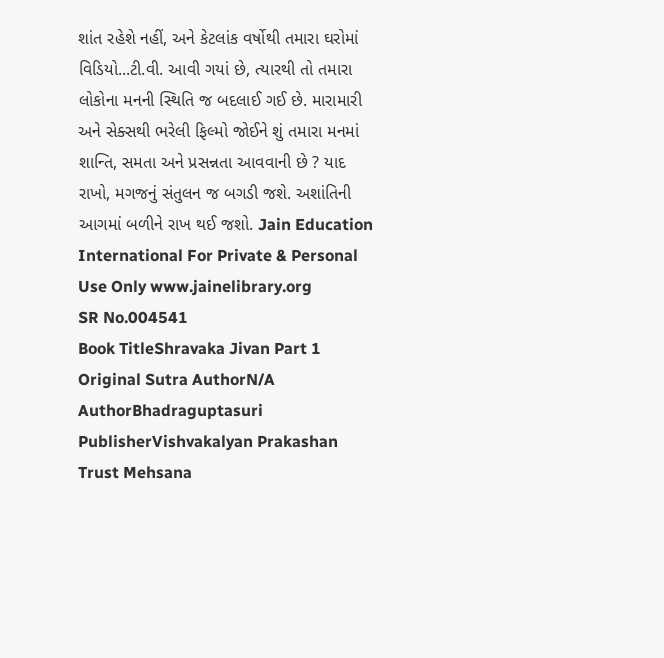શાંત રહેશે નહીં, અને કેટલાંક વર્ષોથી તમારા ઘરોમાં વિડિયો...ટી.વી. આવી ગયાં છે, ત્યારથી તો તમારા લોકોના મનની સ્થિતિ જ બદલાઈ ગઈ છે. મારામારી અને સેક્સથી ભરેલી ફિલ્મો જોઈને શું તમારા મનમાં શાન્તિ, સમતા અને પ્રસન્નતા આવવાની છે ? યાદ રાખો, મગજનું સંતુલન જ બગડી જશે. અશાંતિની આગમાં બળીને રાખ થઈ જશો. Jain Education International For Private & Personal Use Only www.jainelibrary.org
SR No.004541
Book TitleShravaka Jivan Part 1
Original Sutra AuthorN/A
AuthorBhadraguptasuri
PublisherVishvakalyan Prakashan Trust Mehsana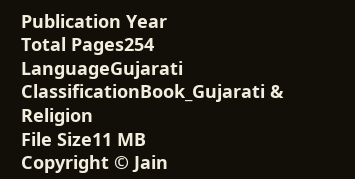Publication Year
Total Pages254
LanguageGujarati
ClassificationBook_Gujarati & Religion
File Size11 MB
Copyright © Jain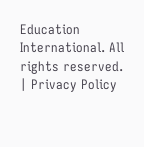Education International. All rights reserved. | Privacy Policy